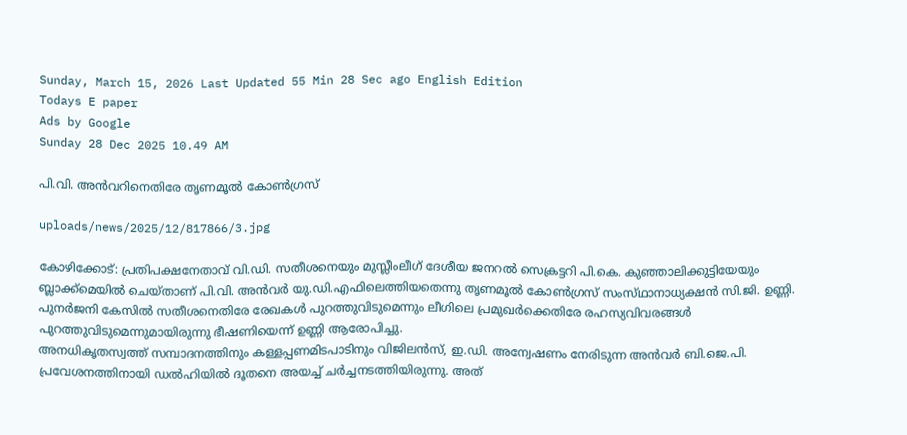Sunday, March 15, 2026 Last Updated 55 Min 28 Sec ago English Edition
Todays E paper
Ads by Google
Sunday 28 Dec 2025 10.49 AM

പി.വി. അന്‍വറിനെതിരേ തൃണമൂല്‍ കോണ്‍ഗ്രസ്‌

uploads/news/2025/12/817866/3.jpg

കോഴിക്കോട്‌: പ്രതിപക്ഷനേതാവ്‌ വി.ഡി. സതീശനെയും മുസ്ലീംലീഗ്‌ ദേശീയ ജനറല്‍ സെക്രട്ടറി പി.കെ. കുഞ്ഞാലിക്കുട്ടിയേയും ബ്ലാക്ക്‌മെയില്‍ ചെയ്‌താണ്‌ പി.വി. അന്‍വര്‍ യു.ഡി.എഫിലെത്തിയതെന്നു തൃണമൂല്‍ കോണ്‍ഗ്രസ്‌ സംസ്‌ഥാനാധ്യക്ഷന്‍ സി.ജി. ഉണ്ണി. പുനര്‍ജനി കേസില്‍ സതീശനെതിരേ രേഖകള്‍ പുറത്തുവിടുമെന്നും ലീഗിലെ പ്രമുഖര്‍ക്കെതിരേ രഹസ്യവിവരങ്ങള്‍ പുറത്തുവിടുമെന്നുമായിരുന്നു ഭീഷണിയെന്ന്‌ ഉണ്ണി ആരോപിച്ചു.
അനധികൃതസ്വത്ത്‌ സമ്പാദനത്തിനും കള്ളപ്പണമിടപാടിനും വിജിലന്‍സ്‌, ഇ.ഡി. അന്വേഷണം നേരിടുന്ന അന്‍വര്‍ ബി.ജെ.പി. പ്രവേശനത്തിനായി ഡല്‍ഹിയില്‍ ദൂതനെ അയച്ച്‌ ചര്‍ച്ചനടത്തിയിരുന്നു. അത്‌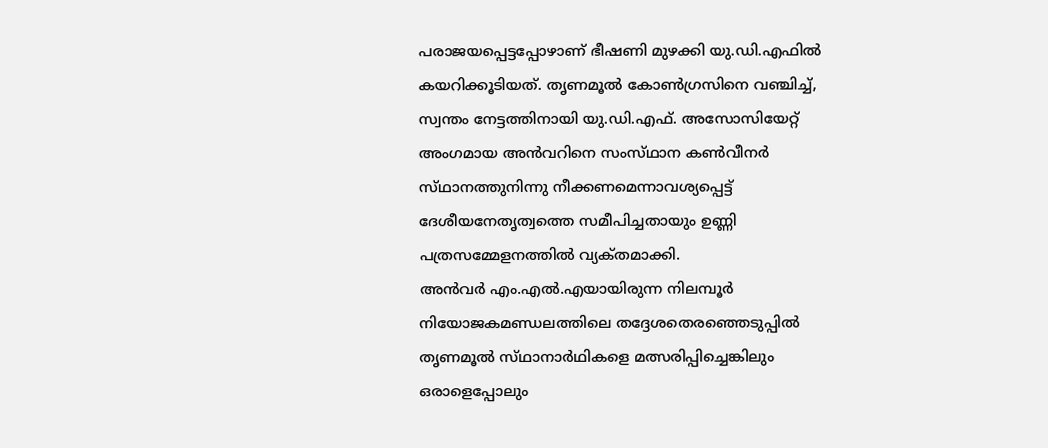പരാജയപ്പെട്ടപ്പോഴാണ്‌ ഭീഷണി മുഴക്കി യു.ഡി.എഫില്‍ കയറിക്കൂടിയത്‌. തൃണമൂല്‍ കോണ്‍ഗ്രസിനെ വഞ്ചിച്ച്‌, സ്വന്തം നേട്ടത്തിനായി യു.ഡി.എഫ്‌. അസോസിയേറ്റ്‌ അംഗമായ അന്‍വറിനെ സംസ്‌ഥാന കണ്‍വീനര്‍ സ്‌ഥാനത്തുനിന്നു നീക്കണമെന്നാവശ്യപ്പെട്ട്‌ ദേശീയനേതൃത്വത്തെ സമീപിച്ചതായും ഉണ്ണി പത്രസമ്മേളനത്തില്‍ വ്യക്‌തമാക്കി.
അന്‍വര്‍ എം.എല്‍.എയായിരുന്ന നിലമ്പൂര്‍ നിയോജകമണ്ഡലത്തിലെ തദ്ദേശതെരഞ്ഞെടുപ്പില്‍ തൃണമൂല്‍ സ്‌ഥാനാര്‍ഥികളെ മത്സരിപ്പിച്ചെങ്കിലും ഒരാളെപ്പോലും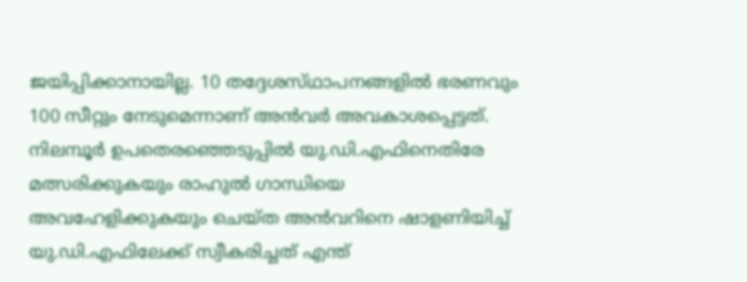ജയിപ്പിക്കാനായില്ല. 10 തദ്ദേശസ്‌ഥാപനങ്ങളില്‍ ഭരണവും 100 സീറ്റും നേടുമെന്നാണ്‌ അന്‍വര്‍ അവകാശപ്പെട്ടത്‌. നിലമ്പൂര്‍ ഉപതെരഞ്ഞെടുപ്പില്‍ യു.ഡി.എഫിനെതിരേ മത്സരിക്കുകയും രാഹുല്‍ ഗാന്ധിയെ അവഹേളിക്കുകയും ചെയ്‌ത അന്‍വറിനെ ഷാളണിയിച്ച്‌ യു.ഡി.എഫിലേക്ക്‌ സ്വീകരിച്ചത്‌ എന്ത്‌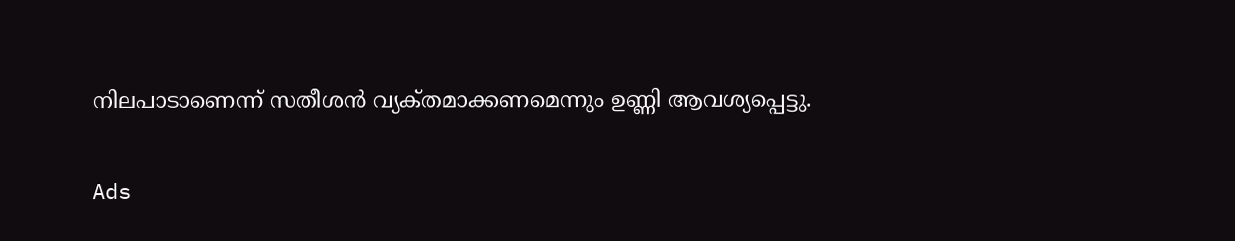നിലപാടാണെന്ന്‌ സതീശന്‍ വ്യക്‌തമാക്കണമെന്നും ഉണ്ണി ആവശ്യപ്പെട്ടു.

Ads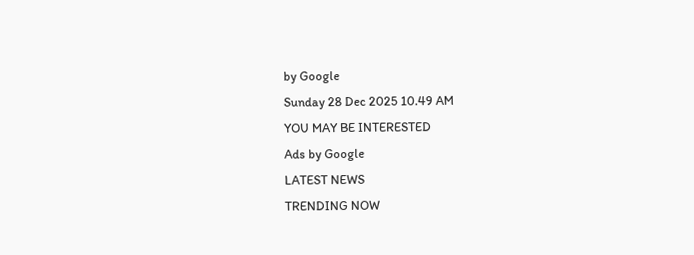by Google
Sunday 28 Dec 2025 10.49 AM
YOU MAY BE INTERESTED
Ads by Google
LATEST NEWS
TRENDING NOW